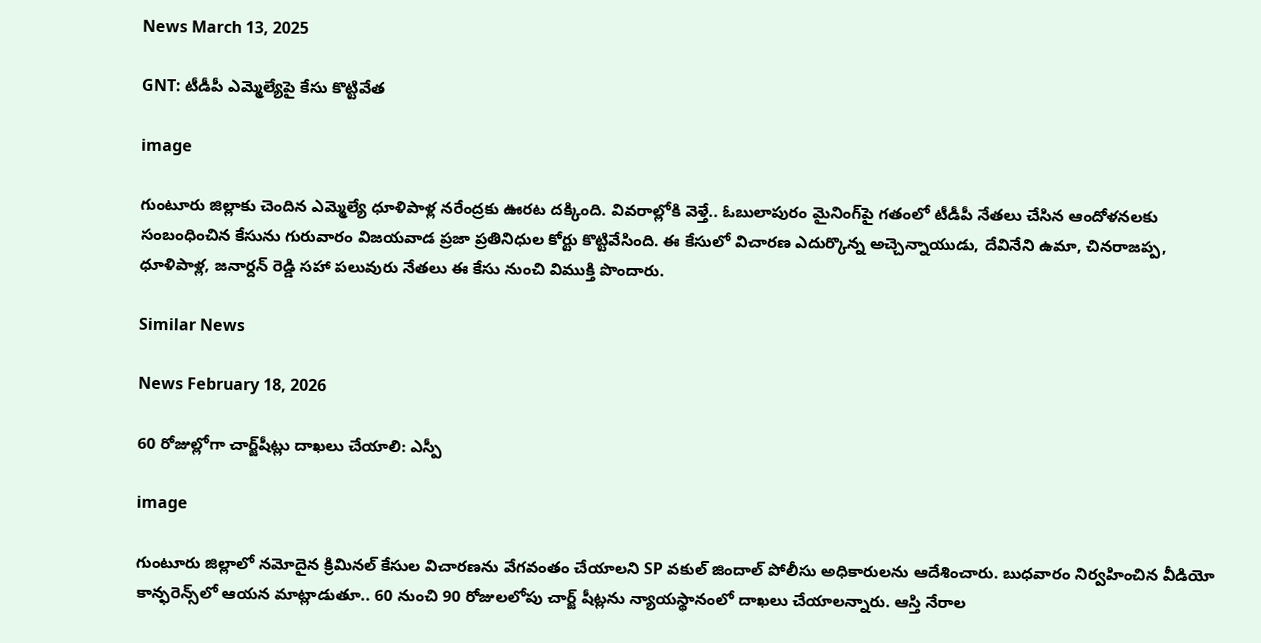News March 13, 2025

GNT: టీడీపీ ఎమ్మెల్యేపై కేసు కొట్టివేత

image

గుంటూరు జిల్లాకు చెందిన ఎమ్మెల్యే ధూళిపాళ్ల నరేంద్రకు ఊరట దక్కింది. వివరాల్లోకి వెళ్తే.. ఓబులాపురం మైనింగ్‌పై గతంలో టీడీపీ నేతలు చేసిన ఆందోళనలకు సంబంధించిన కేసును గురువారం విజయవాడ ప్రజా ప్రతినిధుల కోర్టు కొట్టివేసింది. ఈ కేసులో విచారణ ఎదుర్కొన్న అచ్చెన్నాయుడు, దేవినేని ఉమా, చినరాజప్ప, ధూళిపాళ్ల, జనార్దన్ రెడ్డి సహా పలువురు నేతలు ఈ కేసు నుంచి విముక్తి పొందారు.

Similar News

News February 18, 2026

60 రోజుల్లోగా చార్జ్‌షీట్లు దాఖలు చేయాలి: ఎస్పీ

image

గుంటూరు జిల్లాలో నమోదైన క్రిమినల్ కేసుల విచారణను వేగవంతం చేయాలని SP వకుల్ జిందాల్ పోలీసు అధికారులను ఆదేశించారు. బుధవారం నిర్వహించిన వీడియో కాన్ఫరెన్స్‌లో ఆయన మాట్లాడుతూ.. 60 నుంచి 90 రోజులలోపు చార్జ్ షీట్లను న్యాయస్థానంలో దాఖలు చేయాలన్నారు. ఆస్తి నేరాల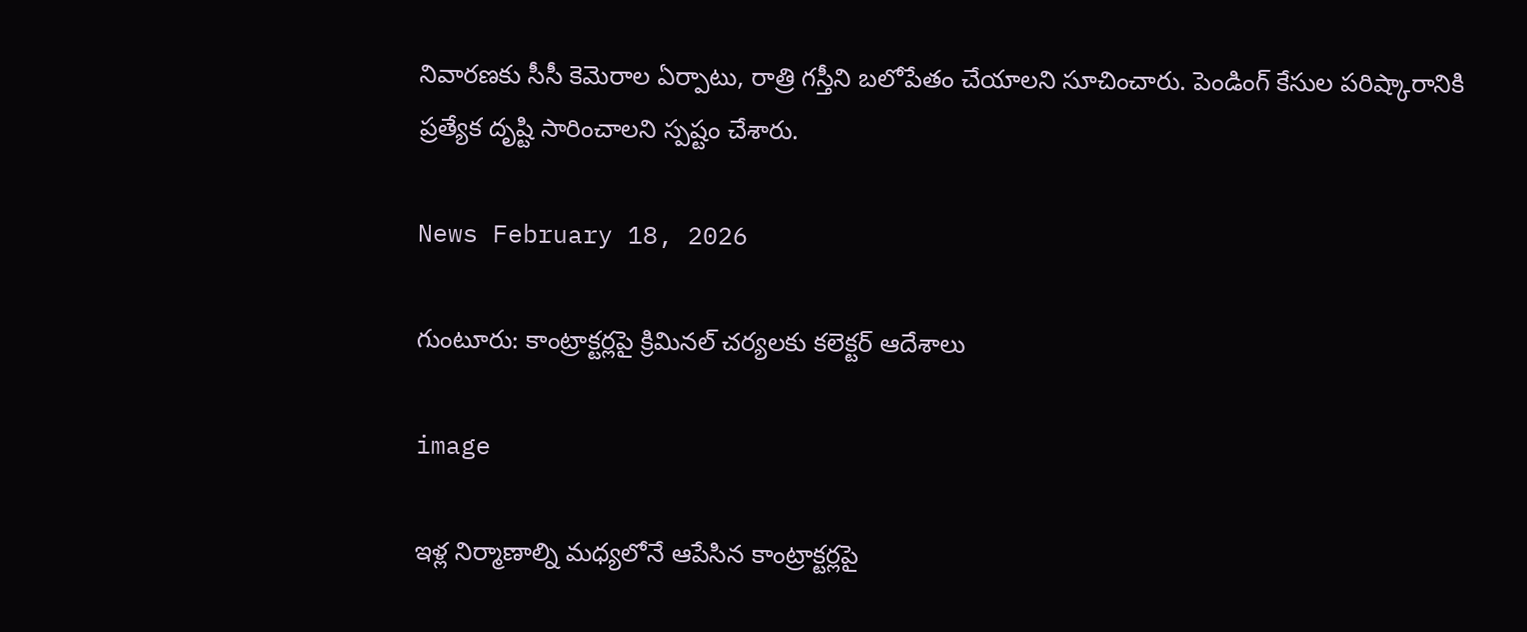నివారణకు సీసీ కెమెరాల ఏర్పాటు, రాత్రి గస్తీని బలోపేతం చేయాలని సూచించారు. పెండింగ్ కేసుల పరిష్కారానికి ప్రత్యేక దృష్టి సారించాలని స్పష్టం చేశారు.

News February 18, 2026

గుంటూరు: కాంట్రాక్టర్లపై క్రిమినల్ చర్యలకు కలెక్టర్ ఆదేశాలు

image

ఇళ్ల నిర్మాణాల్ని మధ్యలోనే ఆపేసిన కాంట్రాక్టర్లపై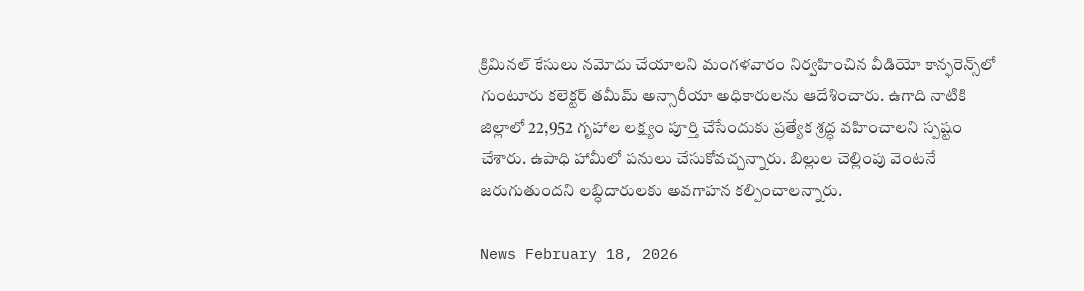క్రిమినల్ కేసులు నమోదు చేయాలని మంగళవారం నిర్వహించిన వీడియో కాన్ఫరెన్స్‌లో గుంటూరు కలెక్టర్ తమీమ్ అన్సారీయా అధికారులను ఆదేశించారు. ఉగాది నాటికి జిల్లాలో 22,952 గృహాల లక్ష్యం పూర్తి చేసేందుకు ప్రత్యేక శ్రద్ధ వహించాలని స్పష్టం చేశారు. ఉపాధి హామీలో పనులు చేసుకోవచ్చన్నారు. బిల్లుల చెల్లింపు వెంటనే జరుగుతుందని లబ్ధిదారులకు అవగాహన కల్పించాలన్నారు.

News February 18, 2026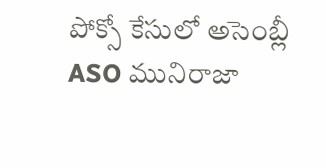పోక్సో కేసులో అసెంబ్లీ ASO మునిరాజా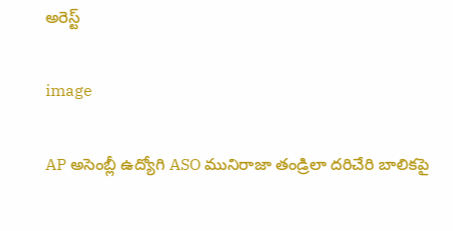అరెస్ట్

image

AP అసెంబ్లీ ఉద్యోగి ASO మునిరాజా తండ్రిలా దరిచేరి బాలికపై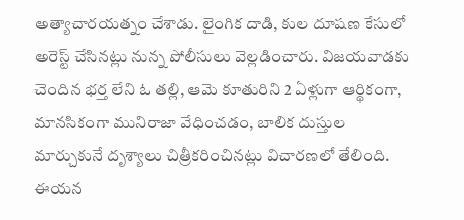అత్యాచారయత్నం చేశాడు. లైంగిక దాడి, కుల దూషణ కేసులో అరెస్ట్ చేసినట్లు నున్న పోలీసులు వెల్లడించారు. విజయవాడకు చెందిన భర్త లేని ఓ తల్లి, ఆమె కూతురిని 2 ఏళ్లుగా ఆర్థికంగా, మానసికంగా మునిరాజా వేధించడం, బాలిక దుస్తుల మార్చుకునే దృశ్యాలు చిత్రీకరించినట్లు విచారణలో తేలింది. ఈయన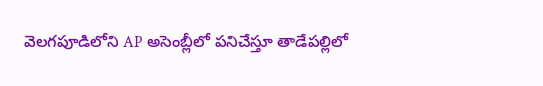వెలగపూడిలోని AP అసెంబ్లీలో పనిచేస్తూ తాడేపల్లిలో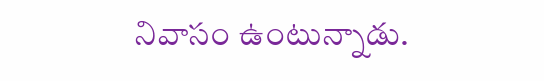నివాసం ఉంటున్నాడు.